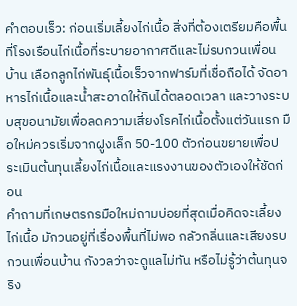คำตอบเร็ว: ก่อนเริ่มเลี้ยงไก่เนื้อ สิ่งที่ต้องเตรียมคือพื้นที่โรงเรือนไก่เนื้อที่ระบายอากาศดีและไม่รบกวนเพื่อนบ้าน เลือกลูกไก่พันธุ์เนื้อเร็วจากฟาร์มที่เชื่อถือได้ จัดอาหารไก่เนื้อและน้ำสะอาดให้กินได้ตลอดเวลา และวางระบบสุขอนามัยเพื่อลดความเสี่ยงโรคไก่เนื้อตั้งแต่วันแรก มือใหม่ควรเริ่มจากฝูงเล็ก 50-100 ตัวก่อนขยายเพื่อประเมินต้นทุนเลี้ยงไก่เนื้อและแรงงานของตัวเองให้ชัดก่อน
คำถามที่เกษตรกรมือใหม่ถามบ่อยที่สุดเมื่อคิดจะเลี้ยงไก่เนื้อ มักวนอยู่ที่เรื่องพื้นที่ไม่พอ กลัวกลิ่นและเสียงรบกวนเพื่อนบ้าน กังวลว่าจะดูแลไม่ทัน หรือไม่รู้ว่าต้นทุนจริง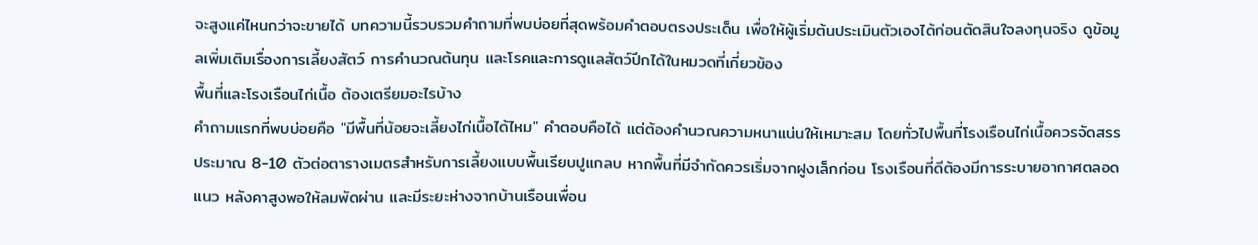จะสูงแค่ไหนกว่าจะขายได้ บทความนี้รวบรวมคำถามที่พบบ่อยที่สุดพร้อมคำตอบตรงประเด็น เพื่อให้ผู้เริ่มต้นประเมินตัวเองได้ก่อนตัดสินใจลงทุนจริง ดูข้อมูลเพิ่มเติมเรื่องการเลี้ยงสัตว์ การคำนวณต้นทุน และโรคและการดูแลสัตว์ปีกได้ในหมวดที่เกี่ยวข้อง
พื้นที่และโรงเรือนไก่เนื้อ ต้องเตรียมอะไรบ้าง
คำถามแรกที่พบบ่อยคือ "มีพื้นที่น้อยจะเลี้ยงไก่เนื้อได้ไหม" คำตอบคือได้ แต่ต้องคำนวณความหนาแน่นให้เหมาะสม โดยทั่วไปพื้นที่โรงเรือนไก่เนื้อควรจัดสรรประมาณ 8-10 ตัวต่อตารางเมตรสำหรับการเลี้ยงแบบพื้นเรียบปูแกลบ หากพื้นที่มีจำกัดควรเริ่มจากฝูงเล็กก่อน โรงเรือนที่ดีต้องมีการระบายอากาศตลอดแนว หลังคาสูงพอให้ลมพัดผ่าน และมีระยะห่างจากบ้านเรือนเพื่อน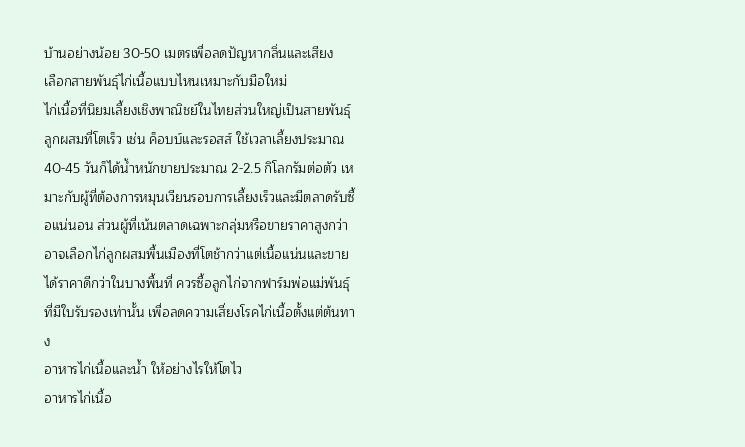บ้านอย่างน้อย 30-50 เมตรเพื่อลดปัญหากลิ่นและเสียง
เลือกสายพันธุ์ไก่เนื้อแบบไหนเหมาะกับมือใหม่
ไก่เนื้อที่นิยมเลี้ยงเชิงพาณิชย์ในไทยส่วนใหญ่เป็นสายพันธุ์ลูกผสมที่โตเร็ว เช่น ค็อบบ์และรอสส์ ใช้เวลาเลี้ยงประมาณ 40-45 วันก็ได้น้ำหนักขายประมาณ 2-2.5 กิโลกรัมต่อตัว เหมาะกับผู้ที่ต้องการหมุนเวียนรอบการเลี้ยงเร็วและมีตลาดรับซื้อแน่นอน ส่วนผู้ที่เน้นตลาดเฉพาะกลุ่มหรือขายราคาสูงกว่าอาจเลือกไก่ลูกผสมพื้นเมืองที่โตช้ากว่าแต่เนื้อแน่นและขายได้ราคาดีกว่าในบางพื้นที่ ควรซื้อลูกไก่จากฟาร์มพ่อแม่พันธุ์ที่มีใบรับรองเท่านั้น เพื่อลดความเสี่ยงโรคไก่เนื้อตั้งแต่ต้นทาง
อาหารไก่เนื้อและน้ำ ให้อย่างไรให้โตไว
อาหารไก่เนื้อ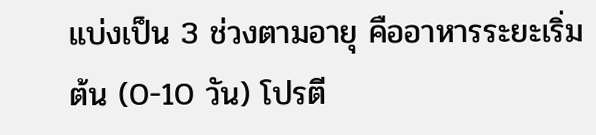แบ่งเป็น 3 ช่วงตามอายุ คืออาหารระยะเริ่มต้น (0-10 วัน) โปรตี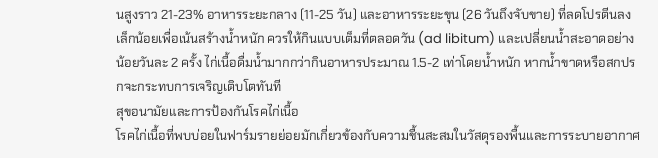นสูงราว 21-23% อาหารระยะกลาง (11-25 วัน) และอาหารระยะขุน (26 วันถึงจับขาย) ที่ลดโปรตีนลงเล็กน้อยเพื่อเน้นสร้างน้ำหนัก ควรให้กินแบบเต็มที่ตลอดวัน (ad libitum) และเปลี่ยนน้ำสะอาดอย่างน้อยวันละ 2 ครั้ง ไก่เนื้อดื่มน้ำมากกว่ากินอาหารประมาณ 1.5-2 เท่าโดยน้ำหนัก หากน้ำขาดหรือสกปรกจะกระทบการเจริญเติบโตทันที
สุขอนามัยและการป้องกันโรคไก่เนื้อ
โรคไก่เนื้อที่พบบ่อยในฟาร์มรายย่อยมักเกี่ยวข้องกับความชื้นสะสมในวัสดุรองพื้นและการระบายอากาศ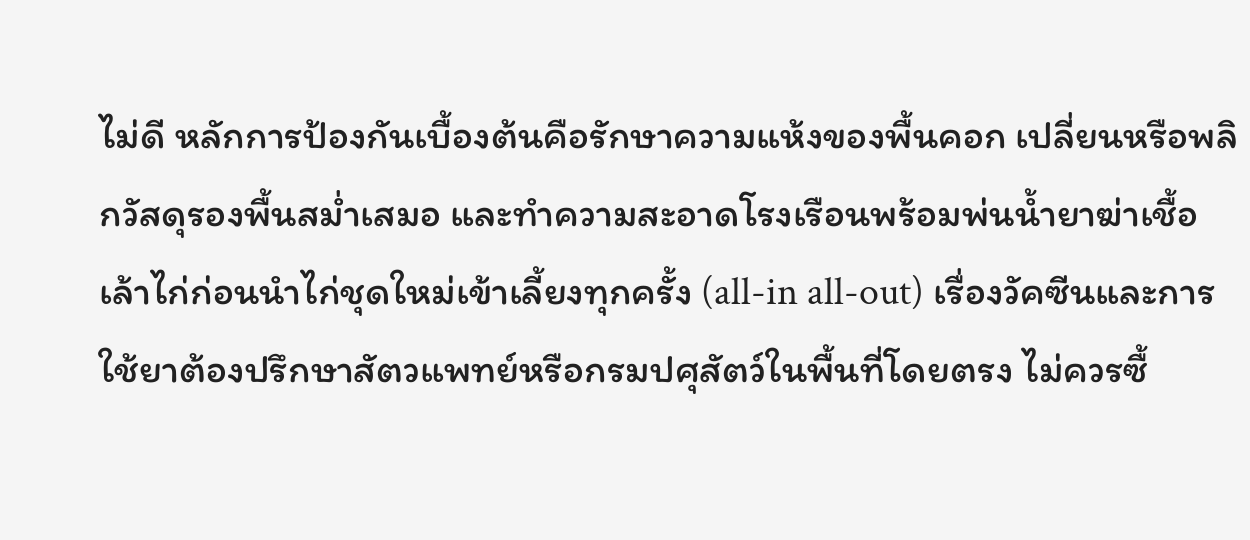ไม่ดี หลักการป้องกันเบื้องต้นคือรักษาความแห้งของพื้นคอก เปลี่ยนหรือพลิกวัสดุรองพื้นสม่ำเสมอ และทำความสะอาดโรงเรือนพร้อมพ่นน้ำยาฆ่าเชื้อเล้าไก่ก่อนนำไก่ชุดใหม่เข้าเลี้ยงทุกครั้ง (all-in all-out) เรื่องวัคซีนและการใช้ยาต้องปรึกษาสัตวแพทย์หรือกรมปศุสัตว์ในพื้นที่โดยตรง ไม่ควรซื้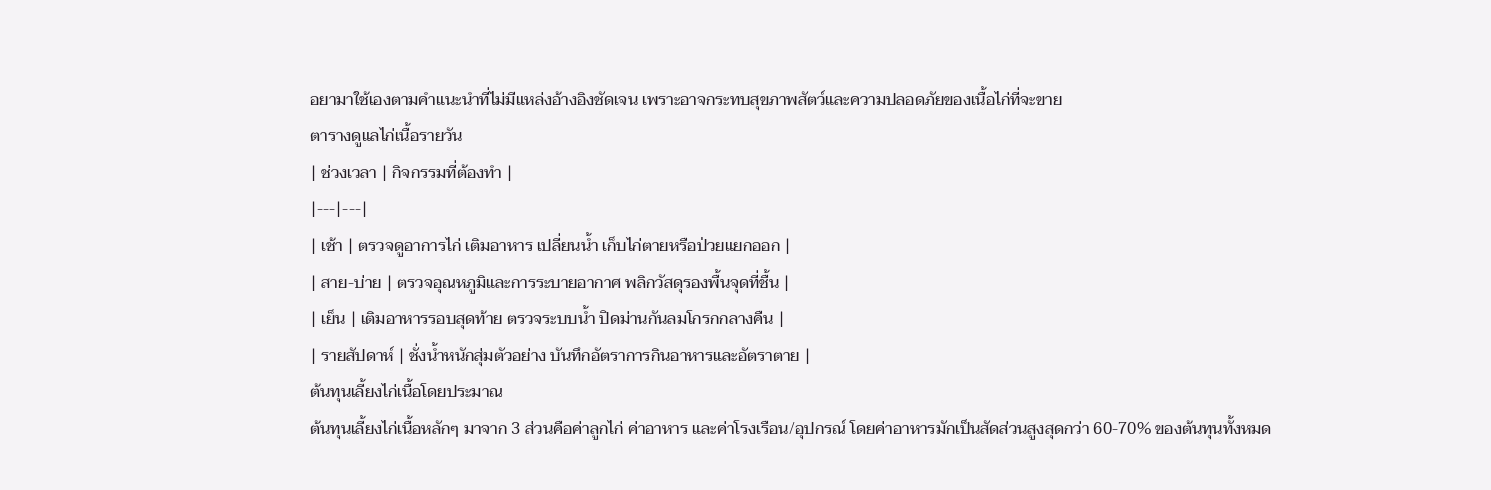อยามาใช้เองตามคำแนะนำที่ไม่มีแหล่งอ้างอิงชัดเจน เพราะอาจกระทบสุขภาพสัตว์และความปลอดภัยของเนื้อไก่ที่จะขาย
ตารางดูแลไก่เนื้อรายวัน
| ช่วงเวลา | กิจกรรมที่ต้องทำ |
|---|---|
| เช้า | ตรวจดูอาการไก่ เติมอาหาร เปลี่ยนน้ำ เก็บไก่ตายหรือป่วยแยกออก |
| สาย-บ่าย | ตรวจอุณหภูมิและการระบายอากาศ พลิกวัสดุรองพื้นจุดที่ชื้น |
| เย็น | เติมอาหารรอบสุดท้าย ตรวจระบบน้ำ ปิดม่านกันลมโกรกกลางคืน |
| รายสัปดาห์ | ชั่งน้ำหนักสุ่มตัวอย่าง บันทึกอัตราการกินอาหารและอัตราตาย |
ต้นทุนเลี้ยงไก่เนื้อโดยประมาณ
ต้นทุนเลี้ยงไก่เนื้อหลักๆ มาจาก 3 ส่วนคือค่าลูกไก่ ค่าอาหาร และค่าโรงเรือน/อุปกรณ์ โดยค่าอาหารมักเป็นสัดส่วนสูงสุดกว่า 60-70% ของต้นทุนทั้งหมด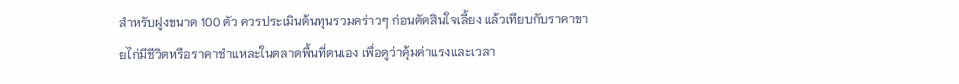สำหรับฝูงขนาด 100 ตัว ควรประเมินต้นทุนรวมคร่าวๆ ก่อนตัดสินใจเลี้ยง แล้วเทียบกับราคาขายไก่มีชีวิตหรือราคาชำแหละในตลาดพื้นที่ตนเอง เพื่อดูว่าคุ้มค่าแรงและเวลา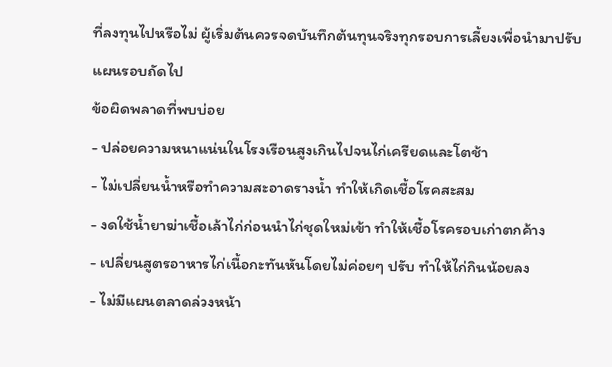ที่ลงทุนไปหรือไม่ ผู้เริ่มต้นควรจดบันทึกต้นทุนจริงทุกรอบการเลี้ยงเพื่อนำมาปรับแผนรอบถัดไป
ข้อผิดพลาดที่พบบ่อย
- ปล่อยความหนาแน่นในโรงเรือนสูงเกินไปจนไก่เครียดและโตช้า
- ไม่เปลี่ยนน้ำหรือทำความสะอาดรางน้ำ ทำให้เกิดเชื้อโรคสะสม
- งดใช้น้ำยาฆ่าเชื้อเล้าไก่ก่อนนำไก่ชุดใหม่เข้า ทำให้เชื้อโรครอบเก่าตกค้าง
- เปลี่ยนสูตรอาหารไก่เนื้อกะทันหันโดยไม่ค่อยๆ ปรับ ทำให้ไก่กินน้อยลง
- ไม่มีแผนตลาดล่วงหน้า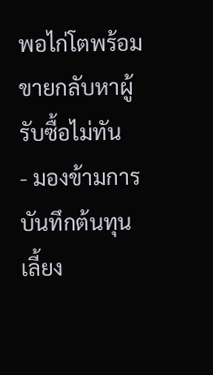พอไก่โตพร้อมขายกลับหาผู้รับซื้อไม่ทัน
- มองข้ามการบันทึกต้นทุนเลี้ยง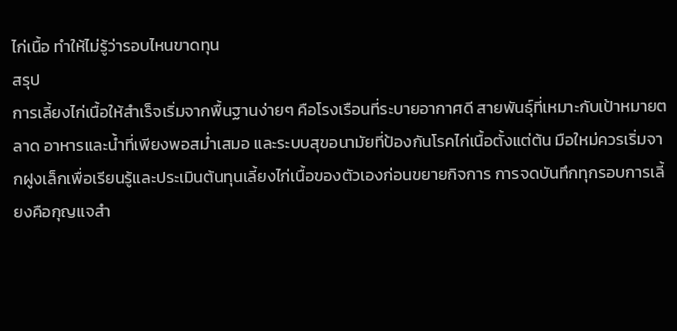ไก่เนื้อ ทำให้ไม่รู้ว่ารอบไหนขาดทุน
สรุป
การเลี้ยงไก่เนื้อให้สำเร็จเริ่มจากพื้นฐานง่ายๆ คือโรงเรือนที่ระบายอากาศดี สายพันธุ์ที่เหมาะกับเป้าหมายตลาด อาหารและน้ำที่เพียงพอสม่ำเสมอ และระบบสุขอนามัยที่ป้องกันโรคไก่เนื้อตั้งแต่ต้น มือใหม่ควรเริ่มจากฝูงเล็กเพื่อเรียนรู้และประเมินต้นทุนเลี้ยงไก่เนื้อของตัวเองก่อนขยายกิจการ การจดบันทึกทุกรอบการเลี้ยงคือกุญแจสำ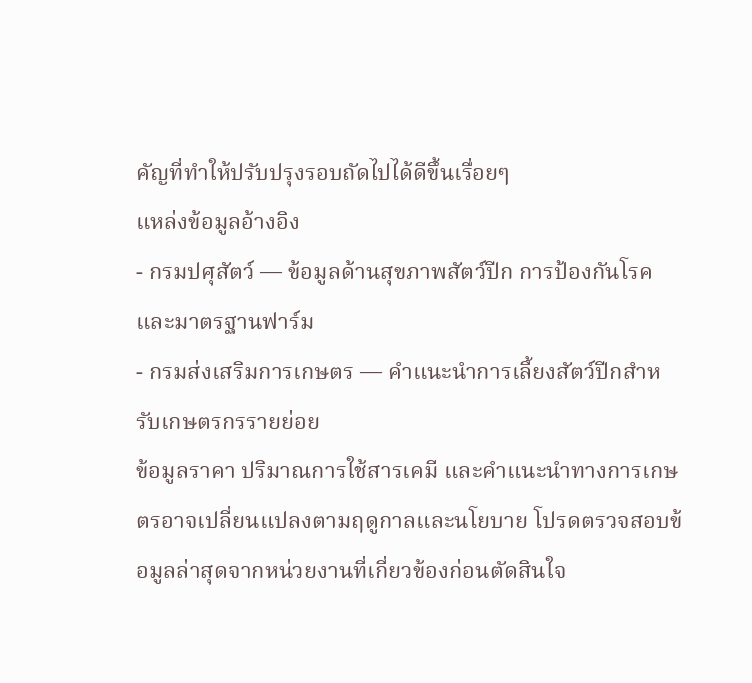คัญที่ทำให้ปรับปรุงรอบถัดไปได้ดีขึ้นเรื่อยๆ
แหล่งข้อมูลอ้างอิง
- กรมปศุสัตว์ — ข้อมูลด้านสุขภาพสัตว์ปีก การป้องกันโรค และมาตรฐานฟาร์ม
- กรมส่งเสริมการเกษตร — คำแนะนำการเลี้ยงสัตว์ปีกสำหรับเกษตรกรรายย่อย
ข้อมูลราคา ปริมาณการใช้สารเคมี และคำแนะนำทางการเกษตรอาจเปลี่ยนแปลงตามฤดูกาลและนโยบาย โปรดตรวจสอบข้อมูลล่าสุดจากหน่วยงานที่เกี่ยวข้องก่อนตัดสินใจ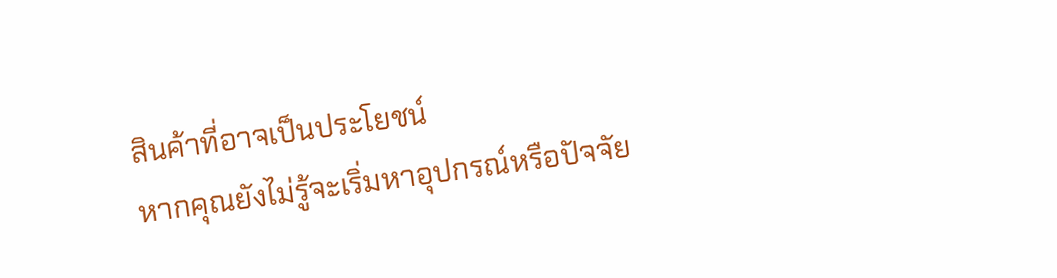สินค้าที่อาจเป็นประโยชน์
หากคุณยังไม่รู้จะเริ่มหาอุปกรณ์หรือปัจจัย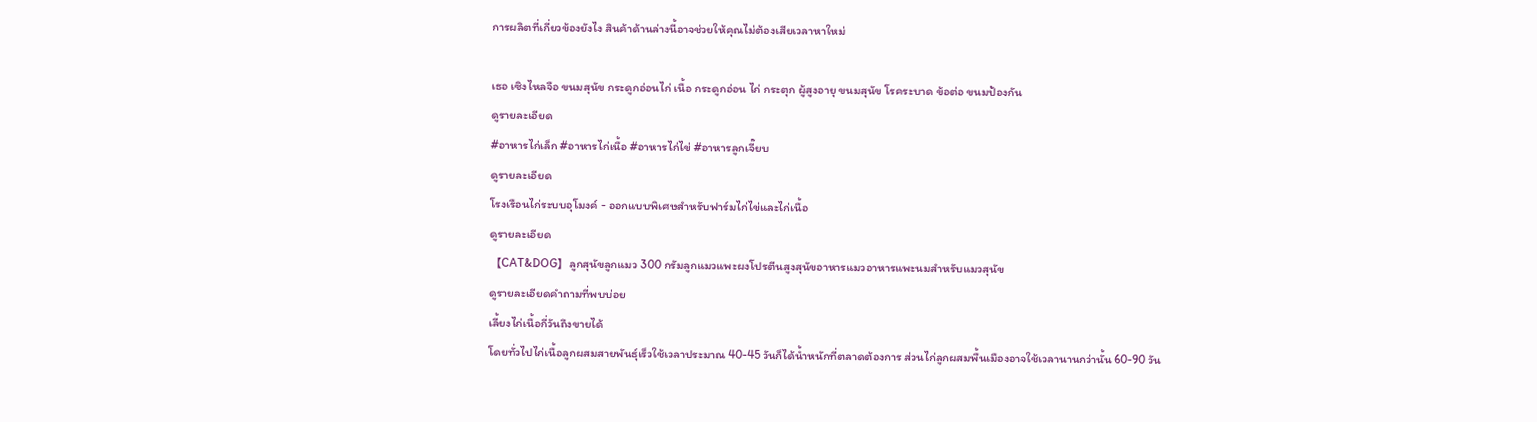การผลิตที่เกี่ยวข้องยังไง สินค้าด้านล่างนี้อาจช่วยให้คุณไม่ต้องเสียเวลาหาใหม่

เธอ เซิงไหลจือ ขนมสุนัข กระดูกอ่อนไก่ เนื้อ กระดูกอ่อน ไก่ กระตุก ผู้สูงอายุ ขนมสุนัข โรคระบาด ข้อต่อ ขนมป้องกัน
ดูรายละเอียด
#อาหารไก่เล็ก #อาหารไก่เนื้อ #อาหารไก่ไข่ #อาหารลูกเจี๊ยบ
ดูรายละเอียด
โรงเรือนไก่ระบบอุโมงค์ - ออกแบบพิเศษสำหรับฟาร์มไก่ไข่และไก่เนื้อ
ดูรายละเอียด
【CAT&DOG】ลูกสุนัขลูกแมว 300 กรัมลูกแมวแพะผงโปรตีนสูงสุนัขอาหารแมวอาหารแพะนมสำหรับแมวสุนัข
ดูรายละเอียดคำถามที่พบบ่อย
เลี้ยงไก่เนื้อกี่วันถึงขายได้
โดยทั่วไปไก่เนื้อลูกผสมสายพันธุ์เร็วใช้เวลาประมาณ 40-45 วันก็ได้น้ำหนักที่ตลาดต้องการ ส่วนไก่ลูกผสมพื้นเมืองอาจใช้เวลานานกว่านั้น 60-90 วัน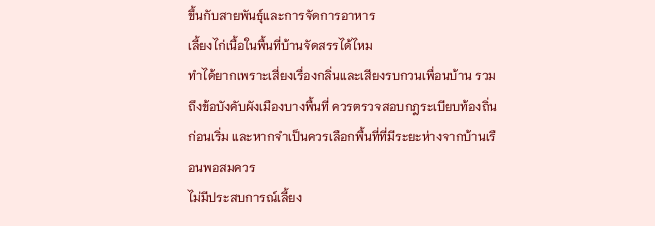ขึ้นกับสายพันธุ์และการจัดการอาหาร
เลี้ยงไก่เนื้อในพื้นที่บ้านจัดสรรได้ไหม
ทำได้ยากเพราะเสี่ยงเรื่องกลิ่นและเสียงรบกวนเพื่อนบ้าน รวมถึงข้อบังคับผังเมืองบางพื้นที่ ควรตรวจสอบกฎระเบียบท้องถิ่นก่อนเริ่ม และหากจำเป็นควรเลือกพื้นที่ที่มีระยะห่างจากบ้านเรือนพอสมควร
ไม่มีประสบการณ์เลี้ยง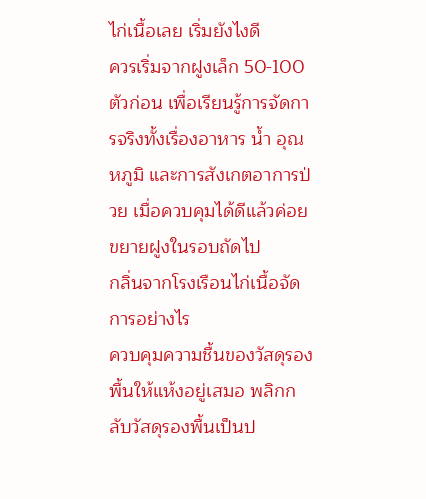ไก่เนื้อเลย เริ่มยังไงดี
ควรเริ่มจากฝูงเล็ก 50-100 ตัวก่อน เพื่อเรียนรู้การจัดการจริงทั้งเรื่องอาหาร น้ำ อุณหภูมิ และการสังเกตอาการป่วย เมื่อควบคุมได้ดีแล้วค่อยขยายฝูงในรอบถัดไป
กลิ่นจากโรงเรือนไก่เนื้อจัดการอย่างไร
ควบคุมความชื้นของวัสดุรองพื้นให้แห้งอยู่เสมอ พลิกกลับวัสดุรองพื้นเป็นป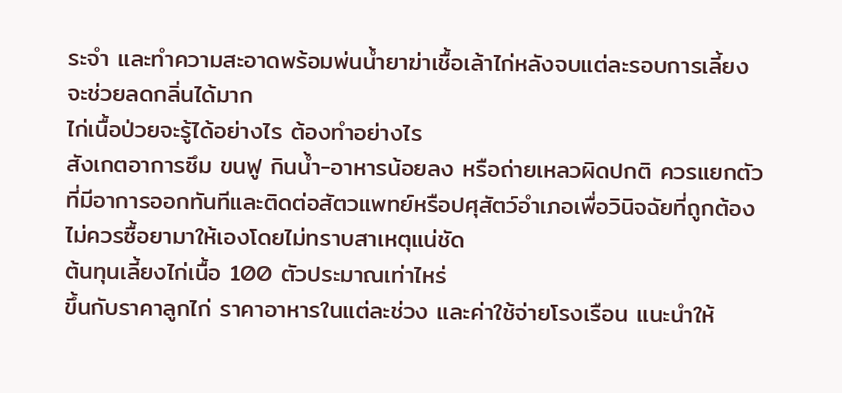ระจำ และทำความสะอาดพร้อมพ่นน้ำยาฆ่าเชื้อเล้าไก่หลังจบแต่ละรอบการเลี้ยง จะช่วยลดกลิ่นได้มาก
ไก่เนื้อป่วยจะรู้ได้อย่างไร ต้องทำอย่างไร
สังเกตอาการซึม ขนฟู กินน้ำ-อาหารน้อยลง หรือถ่ายเหลวผิดปกติ ควรแยกตัวที่มีอาการออกทันทีและติดต่อสัตวแพทย์หรือปศุสัตว์อำเภอเพื่อวินิจฉัยที่ถูกต้อง ไม่ควรซื้อยามาให้เองโดยไม่ทราบสาเหตุแน่ชัด
ต้นทุนเลี้ยงไก่เนื้อ 100 ตัวประมาณเท่าไหร่
ขึ้นกับราคาลูกไก่ ราคาอาหารในแต่ละช่วง และค่าใช้จ่ายโรงเรือน แนะนำให้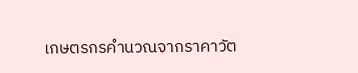เกษตรกรคำนวณจากราคาวัต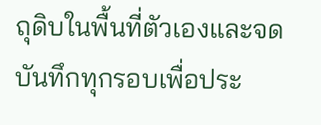ถุดิบในพื้นที่ตัวเองและจดบันทึกทุกรอบเพื่อประ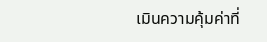เมินความคุ้มค่าที่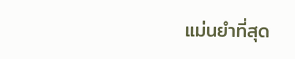แม่นยำที่สุด